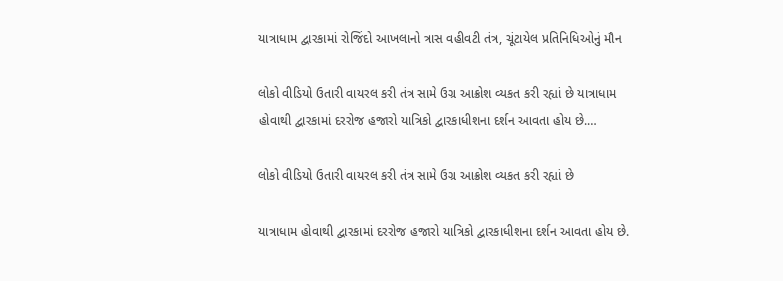યાત્રાધામ દ્વારકામાં રોજિંદો આખલાનો ત્રાસ વહીવટી તંત્ર, ચૂંટાયેલ પ્રતિનિધિઓનું મૌન

લોકો વીડિયો ઉતારી વાયરલ કરી તંત્ર સામે ઉગ્ર આક્રોશ વ્યકત કરી રહ્યાં છે યાત્રાધામ હોવાથી દ્વારકામાં દરરોજ હજારો યાત્રિકો દ્વારકાધીશના દર્શન આવતા હોય છે.…

લોકો વીડિયો ઉતારી વાયરલ કરી તંત્ર સામે ઉગ્ર આક્રોશ વ્યકત કરી રહ્યાં છે

યાત્રાધામ હોવાથી દ્વારકામાં દરરોજ હજારો યાત્રિકો દ્વારકાધીશના દર્શન આવતા હોય છે.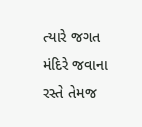ત્યારે જગત મંદિરે જવાના રસ્તે તેમજ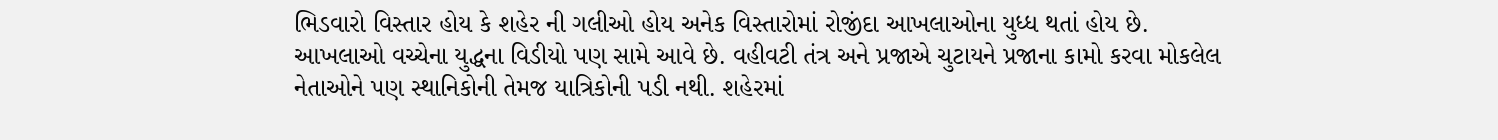ભિડવારો વિસ્તાર હોય કે શહેર ની ગલીઓ હોય અનેક વિસ્તારોમાં રોજીંદા આખલાઓના યુધ્ધ થતાં હોય છે. આખલાઓ વચ્ચેના યુદ્ધના વિડીયો પણ સામે આવે છે. વહીવટી તંત્ર અને પ્રજાએ ચુટાયને પ્રજાના કામો કરવા મોકલેલ નેતાઓને પણ સ્થાનિકોની તેમજ યાત્રિકોની પડી નથી. શહેરમાં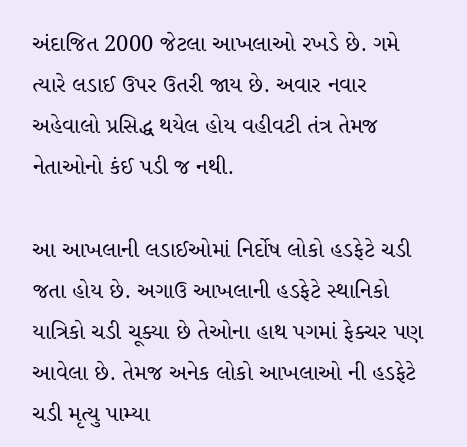અંદાજિત 2000 જેટલા આખલાઓ રખડે છે. ગમે ત્યારે લડાઈ ઉપર ઉતરી જાય છે. અવાર નવાર અહેવાલો પ્રસિદ્ધ થયેલ હોય વહીવટી તંત્ર તેમજ નેતાઓનો કંઈ પડી જ નથી.

આ આખલાની લડાઈઓમાં નિર્દોષ લોકો હડફેટે ચડી જતા હોય છે. અગાઉ આખલાની હડફેટે સ્થાનિકો યાત્રિકો ચડી ચૂક્યા છે તેઓના હાથ પગમાં ફેક્ચર પણ આવેલા છે. તેમજ અનેક લોકો આખલાઓ ની હડફેટે ચડી મૃત્યુ પામ્યા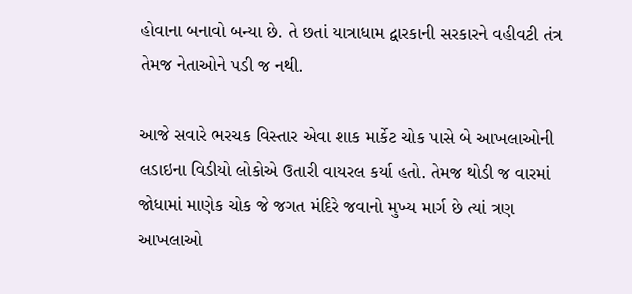હોવાના બનાવો બન્યા છે. તે છતાં યાત્રાધામ દ્વારકાની સરકારને વહીવટી તંત્ર તેમજ નેતાઓને પડી જ નથી.

આજે સવારે ભરચક વિસ્તાર એવા શાક માર્કેટ ચોક પાસે બે આખલાઓની લડાઇના વિડીયો લોકોએ ઉતારી વાયરલ કર્યા હતો. તેમજ થોડી જ વારમાં જોધામાં માણેક ચોક જે જગત મંદિરે જવાનો મુખ્ય માર્ગ છે ત્યાં ત્રણ આખલાઓ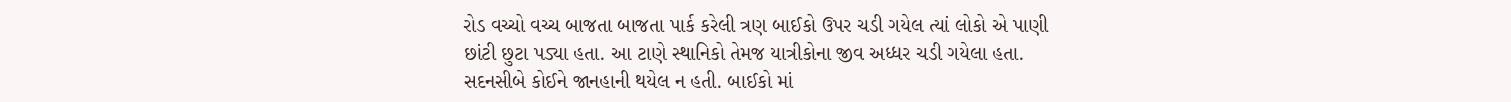રોડ વચ્ચો વચ્ચ બાજતા બાજતા પાર્ક કરેલી ત્રણ બાઈકો ઉપર ચડી ગયેલ ત્યાં લોકો એ પાણી છાંટી છુટા પડ્યા હતા. આ ટાણે સ્થાનિકો તેમજ યાત્રીકોના જીવ અધ્ધર ચડી ગયેલા હતા. સદનસીબે કોઈને જાનહાની થયેલ ન હતી. બાઈકો માં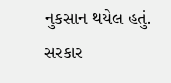નુકસાન થયેલ હતું. સરકાર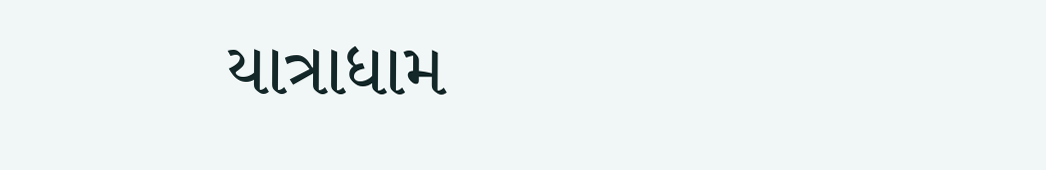યાત્રાધામ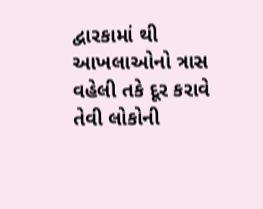દ્વારકામાં થી આખલાઓનો ત્રાસ વહેલી તકે દૂર કરાવે તેવી લોકોની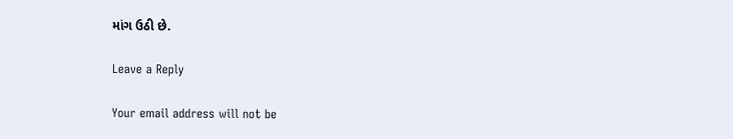માંગ ઉઠી છે.

Leave a Reply

Your email address will not be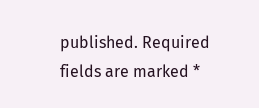published. Required fields are marked *